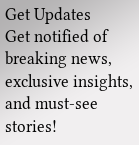Get Updates
Get notified of breaking news, exclusive insights, and must-see stories!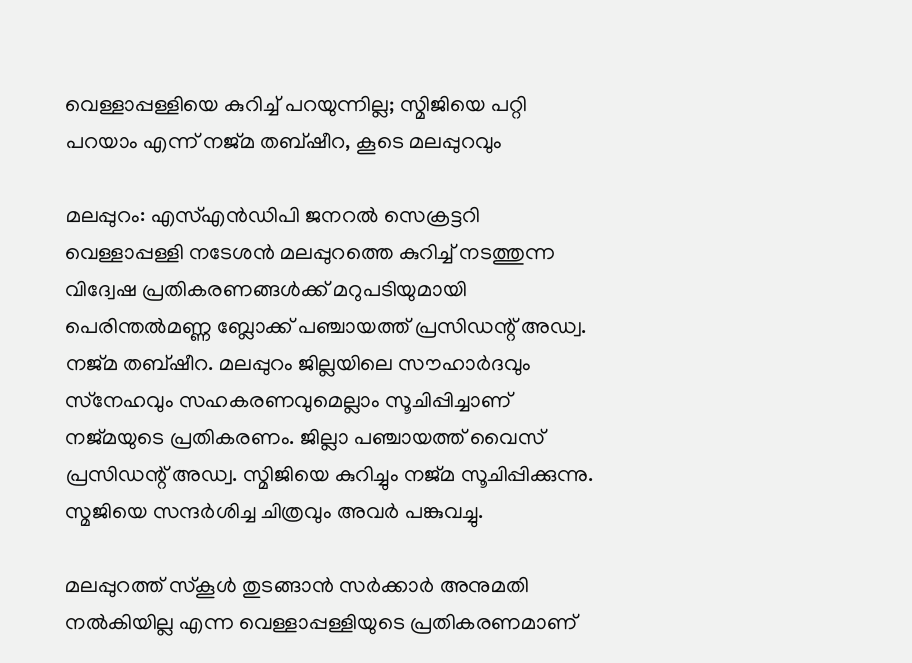വെള്ളാപ്പള്ളിയെ കുറിച്ച് പറയുന്നില്ല; സ്മിജിയെ പറ്റി പറയാം എന്ന് നജ്മ തബ്ഷീറ, കൂടെ മലപ്പുറവും

മലപ്പുറം: എസ്എന്‍ഡിപി ജനറല്‍ സെക്രട്ടറി വെള്ളാപ്പള്ളി നടേശന്‍ മലപ്പുറത്തെ കുറിച്ച് നടത്തുന്ന വിദ്വേഷ പ്രതികരണങ്ങള്‍ക്ക് മറുപടിയുമായി പെരിന്തല്‍മണ്ണ ബ്ലോക്ക് പഞ്ചായത്ത് പ്രസിഡന്റ് അഡ്വ. നജ്മ തബ്ഷീറ. മലപ്പുറം ജില്ലയിലെ സൗഹാര്‍ദവും സ്‌നേഹവും സഹകരണവുമെല്ലാം സൂചിപ്പിച്ചാണ് നജ്മയുടെ പ്രതികരണം. ജില്ലാ പഞ്ചായത്ത് വൈസ് പ്രസിഡന്റ് അഡ്വ. സ്മിജിയെ കുറിച്ചും നജ്മ സൂചിപ്പിക്കുന്നു. സ്മജിയെ സന്ദര്‍ശിച്ച ചിത്രവും അവര്‍ പങ്കുവച്ചു.

മലപ്പുറത്ത് സ്‌കൂള്‍ തുടങ്ങാന്‍ സര്‍ക്കാര്‍ അനുമതി നല്‍കിയില്ല എന്ന വെള്ളാപ്പള്ളിയുടെ പ്രതികരണമാണ്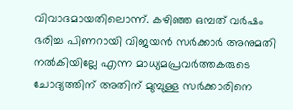വിവാദമായതിലൊന്ന്. കഴിഞ്ഞ ഒമ്പത് വര്‍ഷം ഭരിച്ച പിണറായി വിജയന്‍ സര്‍ക്കാര്‍ അനുമതി നല്‍കിയില്ലേ എന്ന മാധ്യമപ്രവര്‍ത്തകരുടെ ചോദ്യത്തിന് അതിന് മുമ്പുള്ള സര്‍ക്കാരിനെ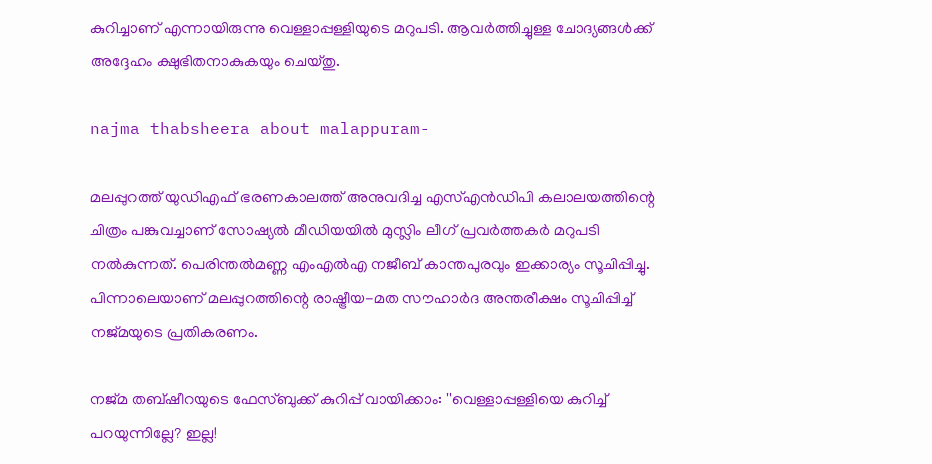കുറിച്ചാണ് എന്നായിരുന്നു വെള്ളാപ്പള്ളിയുടെ മറുപടി. ആവര്‍ത്തിച്ചുള്ള ചോദ്യങ്ങള്‍ക്ക് അദ്ദേഹം ക്ഷുഭിതനാകുകയും ചെയ്തു.

najma thabsheera about malappuram-

മലപ്പുറത്ത് യുഡിഎഫ് ഭരണകാലത്ത് അനുവദിച്ച എസ്എന്‍ഡിപി കലാലയത്തിന്റെ ചിത്രം പങ്കുവച്ചാണ് സോഷ്യല്‍ മീഡിയയില്‍ മുസ്ലിം ലീഗ് പ്രവര്‍ത്തകര്‍ മറുപടി നല്‍കുന്നത്. പെരിന്തല്‍മണ്ണ എംഎല്‍എ നജീബ് കാന്തപുരവും ഇക്കാര്യം സൂചിപ്പിച്ചു. പിന്നാലെയാണ് മലപ്പുറത്തിന്റെ രാഷ്ട്രീയ-മത സൗഹാര്‍ദ അന്തരീക്ഷം സൂചിപ്പിച്ച് നജ്മയുടെ പ്രതികരണം.

നജ്മ തബ്ഷീറയുടെ ഫേസ്ബുക്ക് കുറിപ്പ് വായിക്കാം: ''വെള്ളാപ്പള്ളിയെ കുറിച്ച് പറയുന്നില്ലേ? ഇല്ല!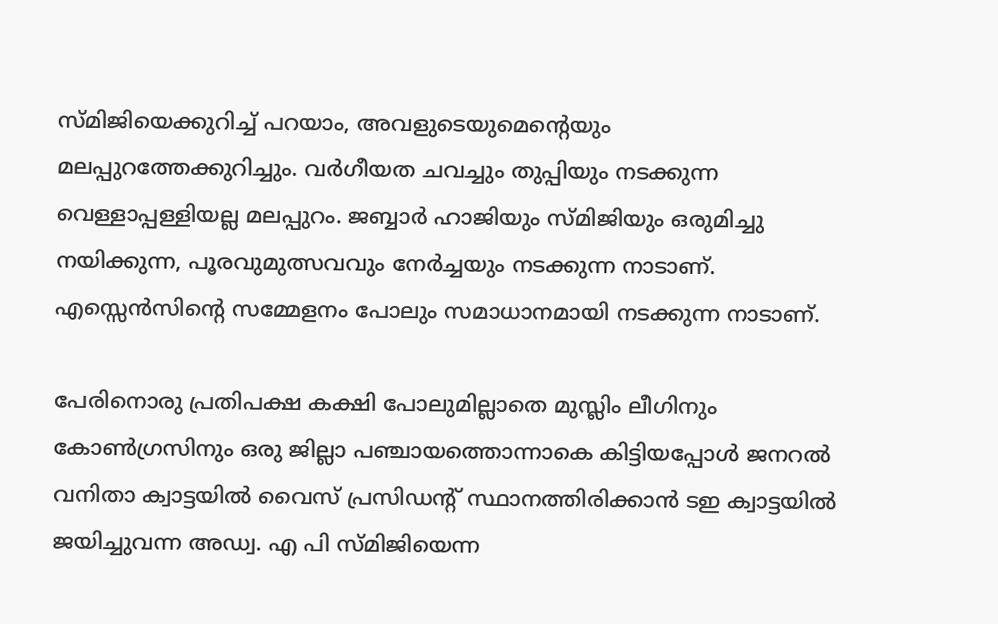സ്മിജിയെക്കുറിച്ച് പറയാം, അവളുടെയുമെന്റെയും മലപ്പുറത്തേക്കുറിച്ചും. വര്‍ഗീയത ചവച്ചും തുപ്പിയും നടക്കുന്ന വെള്ളാപ്പള്ളിയല്ല മലപ്പുറം. ജബ്ബാര്‍ ഹാജിയും സ്മിജിയും ഒരുമിച്ചു നയിക്കുന്ന, പൂരവുമുത്സവവും നേര്‍ച്ചയും നടക്കുന്ന നാടാണ്. എസ്സെന്‍സിന്റെ സമ്മേളനം പോലും സമാധാനമായി നടക്കുന്ന നാടാണ്.

പേരിനൊരു പ്രതിപക്ഷ കക്ഷി പോലുമില്ലാതെ മുസ്ലിം ലീഗിനും കോണ്‍ഗ്രസിനും ഒരു ജില്ലാ പഞ്ചായത്തൊന്നാകെ കിട്ടിയപ്പോള്‍ ജനറല്‍ വനിതാ ക്വാട്ടയില്‍ വൈസ് പ്രസിഡന്റ് സ്ഥാനത്തിരിക്കാന്‍ ടഇ ക്വാട്ടയില്‍ ജയിച്ചുവന്ന അഡ്വ. എ പി സ്മിജിയെന്ന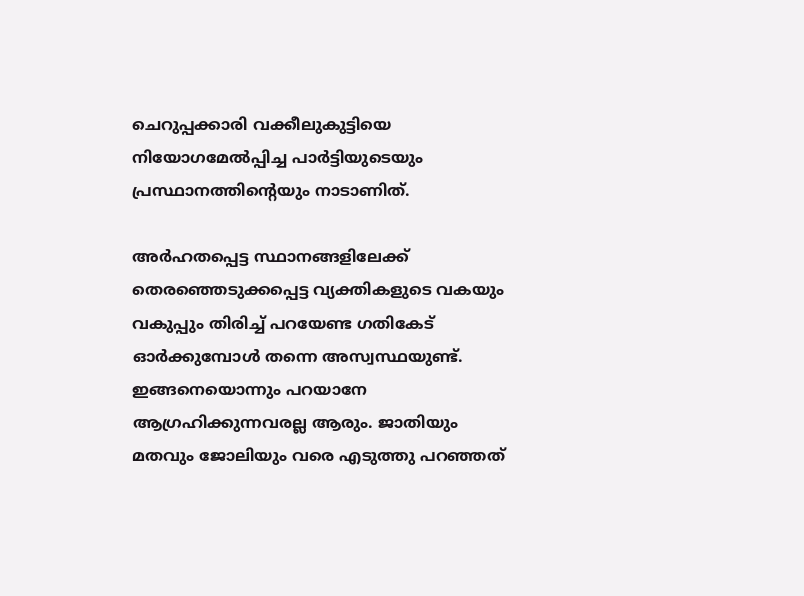ചെറുപ്പക്കാരി വക്കീലുകുട്ടിയെ നിയോഗമേല്‍പ്പിച്ച പാര്‍ട്ടിയുടെയും പ്രസ്ഥാനത്തിന്റെയും നാടാണിത്.

അര്‍ഹതപ്പെട്ട സ്ഥാനങ്ങളിലേക്ക് തെരഞ്ഞെടുക്കപ്പെട്ട വ്യക്തികളുടെ വകയും വകുപ്പും തിരിച്ച് പറയേണ്ട ഗതികേട് ഓര്‍ക്കുമ്പോള്‍ തന്നെ അസ്വസ്ഥയുണ്ട്. ഇങ്ങനെയൊന്നും പറയാനേ ആഗ്രഹിക്കുന്നവരല്ല ആരും. ജാതിയും മതവും ജോലിയും വരെ എടുത്തു പറഞ്ഞത്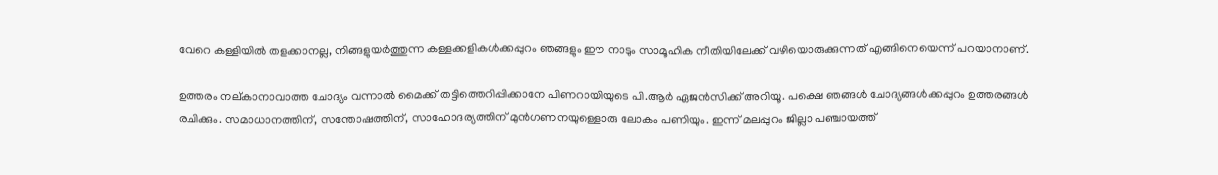വേറെ കള്ളിയില്‍ തളക്കാനല്ല, നിങ്ങളുയര്‍ത്തുന്ന കള്ളക്കളികള്‍ക്കപ്പുറം ഞങ്ങളും ഈ നാടും സാമൂഹിക നീതിയിലേക്ക് വഴിയൊരുക്കുന്നത് എങ്ങിനെയെന്ന് പറയാനാണ്.

ഉത്തരം നല്കാനാവാത്ത ചോദ്യം വന്നാല്‍ മൈക്ക് തട്ടിത്തെറിപ്പിക്കാനേ പിണറായിയുടെ പി.ആര്‍ ഏജന്‍സിക്ക് അറിയൂ. പക്ഷെ ഞങ്ങള്‍ ചോദ്യങ്ങള്‍ക്കപ്പുറം ഉത്തരങ്ങള്‍ രചിക്കും. സമാധാനത്തിന്, സന്തോഷത്തിന്, സാഹോദര്യത്തിന് മുന്‍ഗണനയുള്ളൊരു ലോകം പണിയും. ഇന്ന് മലപ്പുറം ജില്ലാ പഞ്ചായത്ത്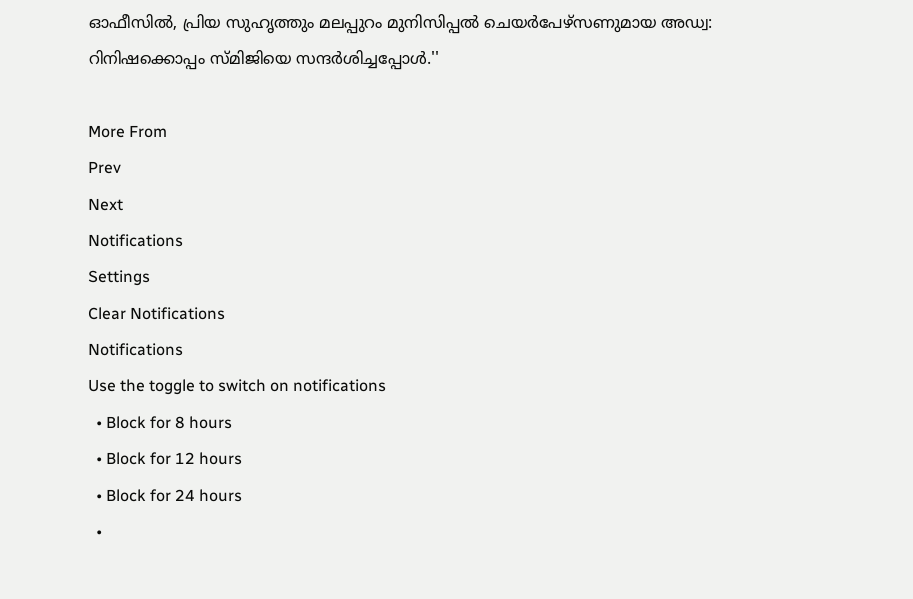ഓഫീസില്‍, പ്രിയ സുഹൃത്തും മലപ്പുറം മുനിസിപ്പല്‍ ചെയര്‍പേഴ്സണുമായ അഡ്വ: റിനിഷക്കൊപ്പം സ്മിജിയെ സന്ദര്‍ശിച്ചപ്പോള്‍.''

More From
Prev
Next
Notifications
Settings
Clear Notifications
Notifications
Use the toggle to switch on notifications
  • Block for 8 hours
  • Block for 12 hours
  • Block for 24 hours
  •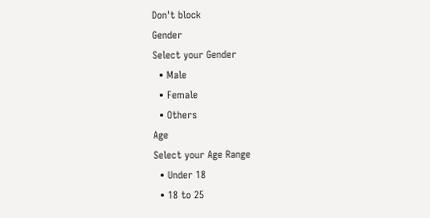Don't block
Gender
Select your Gender
  • Male
  • Female
  • Others
Age
Select your Age Range
  • Under 18
  • 18 to 25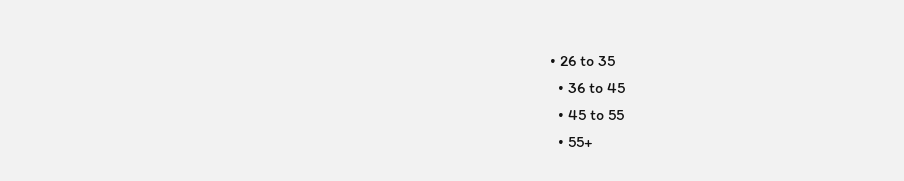• 26 to 35
  • 36 to 45
  • 45 to 55
  • 55+